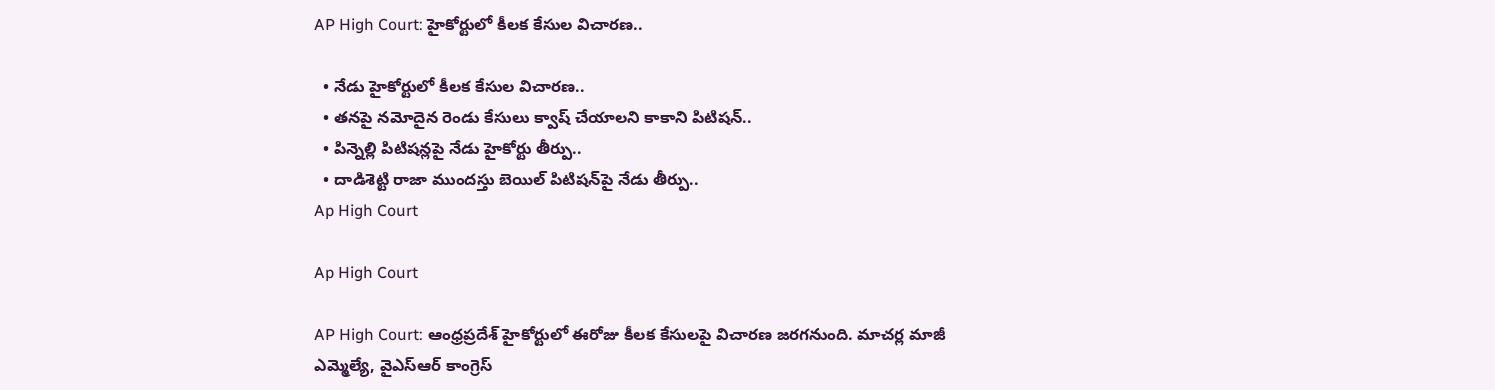AP High Court: హైకోర్టులో కీలక కేసుల విచారణ..

  • నేడు హైకోర్టులో కీలక కేసుల విచారణ..
  • తనపై నమోదైన రెండు కేసులు క్వాష్ చేయాలని కాకాని పిటిషన్..
  • పిన్నెల్లి పిటిషన్లపై నేడు హైకోర్టు తీర్పు..
  • దాడిశెట్టి రాజా ముందస్తు బెయిల్ పిటిషన్‌పై నేడు తీర్పు..
Ap High Court

Ap High Court

AP High Court: ఆంధ్రప్రదేశ్‌ హైకోర్టులో ఈరోజు కీలక కేసులపై విచారణ జరగనుంది. మాచర్ల మాజీ ఎమ్మెల్యే, వైఎస్‌ఆర్‌ కాంగ్రెస్‌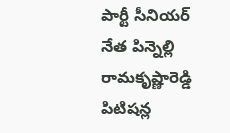పార్టీ సీనియర్‌ నేత పిన్నెల్లి రామకృష్ణారెడ్డి పిటిషన్ల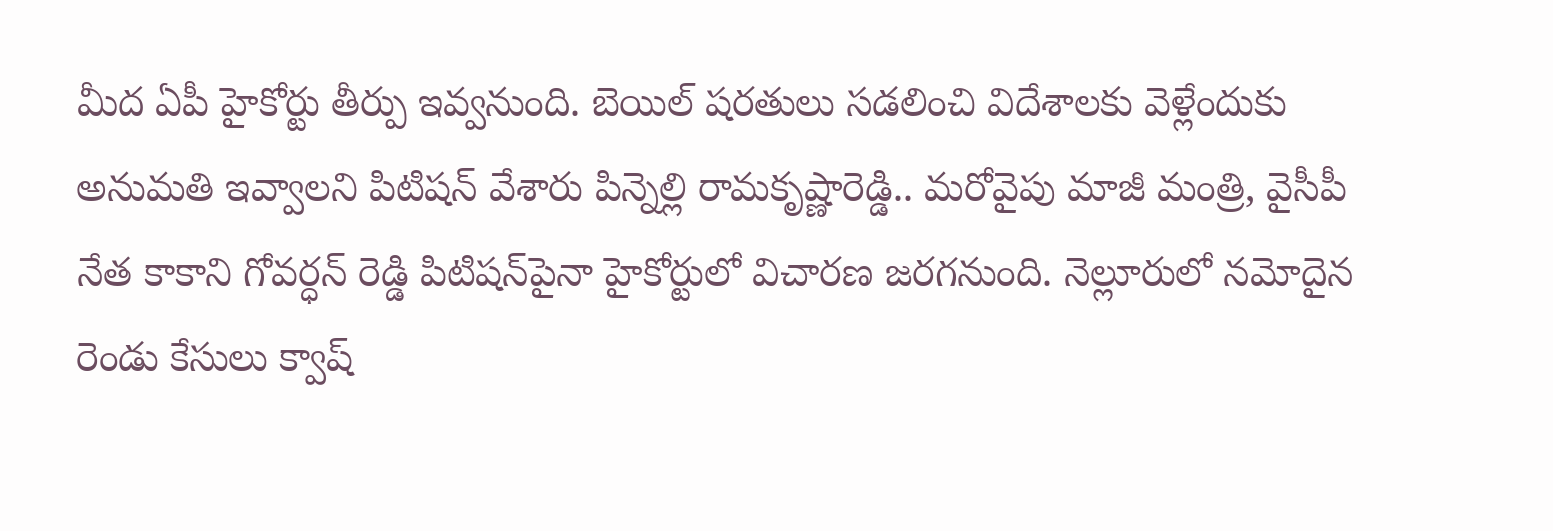మీద ఏపీ హైకోర్టు తీర్పు ఇవ్వనుంది. బెయిల్ షరతులు సడలించి విదేశాలకు వెళ్లేందుకు అనుమతి ఇవ్వాలని పిటిషన్ వేశారు పిన్నెల్లి రామకృష్ణారెడ్డి.. మరోవైపు మాజీ మంత్రి, వైసీపీ నేత కాకాని గోవర్ధన్ రెడ్డి పిటిషన్‌పైనా హైకోర్టులో విచారణ జరగనుంది. నెల్లూరులో నమోదైన రెండు కేసులు క్వాష్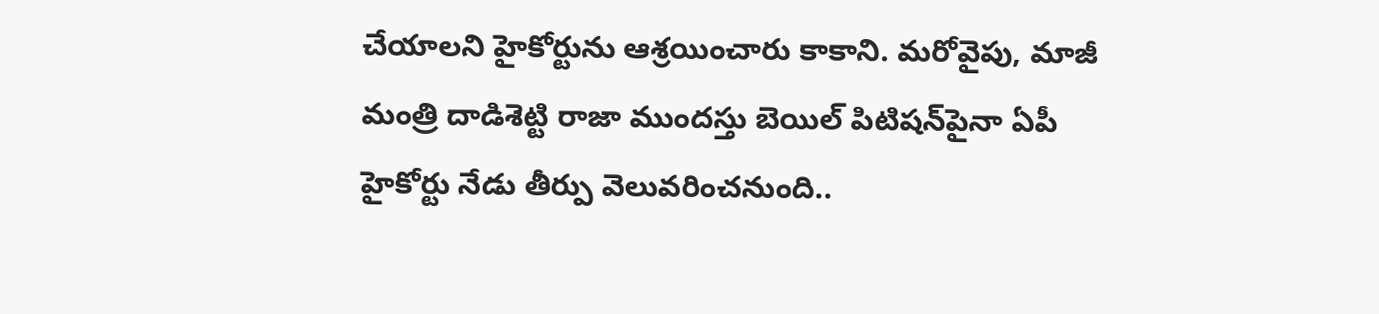చేయాలని హైకోర్టును ఆశ్రయించారు కాకాని. మరోవైపు, మాజీ మంత్రి దాడిశెట్టి రాజా ముందస్తు బెయిల్ పిటిషన్‌పైనా ఏపీ హైకోర్టు నేడు తీర్పు వెలువరించనుంది..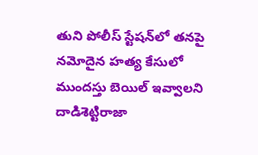తుని పోలీస్ స్టేషన్‌లో తనపై నమోదైన హత్య కేసులో ముందస్తు బెయిల్ ఇవ్వాలని దాడిశెట్టిరాజా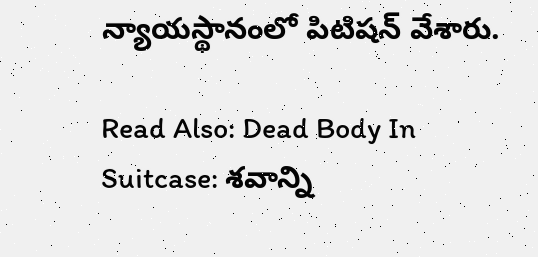న్యాయస్థానంలో పిటిషన్ వేశారు.

Read Also: Dead Body In Suitcase: శవాన్ని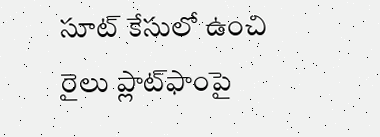సూట్ కేసులో ఉంచి రైలు ప్లాట్‌ఫాంపై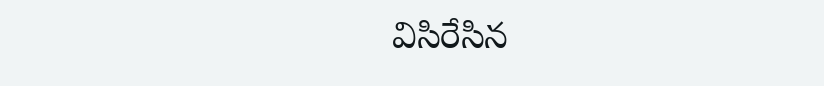విసిరేసిన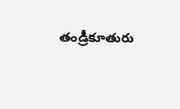తండ్రీకూతురు